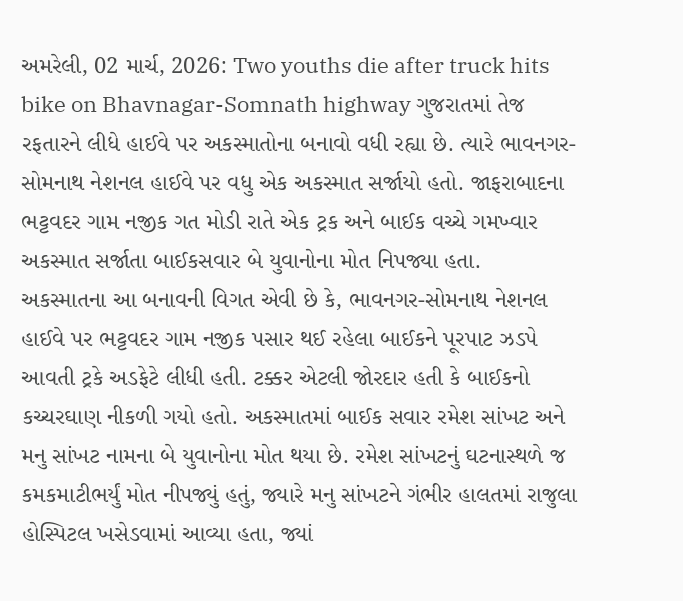અમરેલી, 02 માર્ચ, 2026: Two youths die after truck hits bike on Bhavnagar-Somnath highway ગુજરાતમાં તેજ રફતારને લીધે હાઈવે પર અકસ્માતોના બનાવો વધી રહ્યા છે. ત્યારે ભાવનગર-સોમનાથ નેશનલ હાઈવે પર વધુ એક અકસ્માત સર્જાયો હતો. જાફરાબાદના ભટ્ટવદર ગામ નજીક ગત મોડી રાતે એક ટ્રક અને બાઈક વચ્ચે ગમખ્વાર અકસ્માત સર્જાતા બાઈકસવાર બે યુવાનોના મોત નિપજ્યા હતા.
અકસ્માતના આ બનાવની વિગત એવી છે કે, ભાવનગર-સોમનાથ નેશનલ હાઈવે પર ભટ્ટવદર ગામ નજીક પસાર થઈ રહેલા બાઈકને પૂરપાટ ઝડપે આવતી ટ્રકે અડફેટે લીધી હતી. ટક્કર એટલી જોરદાર હતી કે બાઈકનો કચ્ચરઘાણ નીકળી ગયો હતો. અકસ્માતમાં બાઈક સવાર રમેશ સાંખટ અને મનુ સાંખટ નામના બે યુવાનોના મોત થયા છે. રમેશ સાંખટનું ઘટનાસ્થળે જ કમકમાટીભર્યું મોત નીપજ્યું હતું, જ્યારે મનુ સાંખટને ગંભીર હાલતમાં રાજુલા હોસ્પિટલ ખસેડવામાં આવ્યા હતા, જ્યાં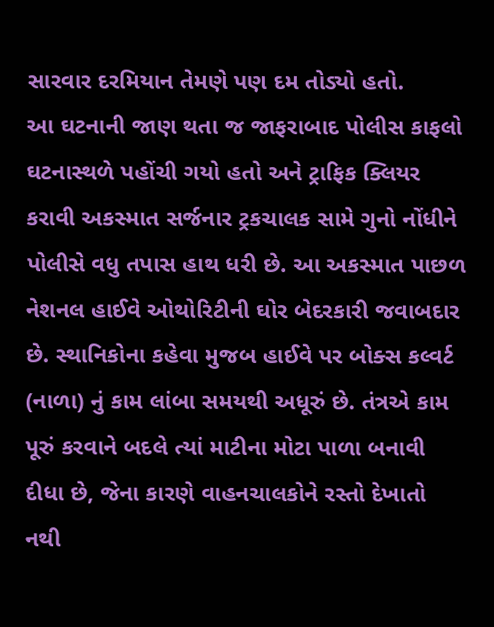સારવાર દરમિયાન તેમણે પણ દમ તોડ્યો હતો.
આ ઘટનાની જાણ થતા જ જાફરાબાદ પોલીસ કાફલો ઘટનાસ્થળે પહોંચી ગયો હતો અને ટ્રાફિક ક્લિયર કરાવી અકસ્માત સર્જનાર ટ્રકચાલક સામે ગુનો નોંધીને પોલીસે વધુ તપાસ હાથ ધરી છે. આ અકસ્માત પાછળ નેશનલ હાઈવે ઓથોરિટીની ઘોર બેદરકારી જવાબદાર છે. સ્થાનિકોના કહેવા મુજબ હાઈવે પર બોક્સ કલ્વર્ટ (નાળા) નું કામ લાંબા સમયથી અધૂરું છે. તંત્રએ કામ પૂરું કરવાને બદલે ત્યાં માટીના મોટા પાળા બનાવી દીધા છે, જેના કારણે વાહનચાલકોને રસ્તો દેખાતો નથી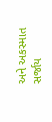અને અકસ્માત સર્જાય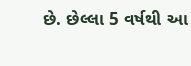છે. છેલ્લા 5 વર્ષથી આ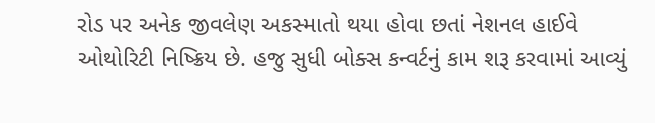રોડ પર અનેક જીવલેણ અકસ્માતો થયા હોવા છતાં નેશનલ હાઈવે ઓથોરિટી નિષ્ક્રિય છે. હજુ સુધી બોક્સ કન્વર્ટનું કામ શરૂ કરવામાં આવ્યું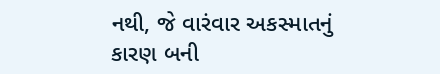નથી, જે વારંવાર અકસ્માતનું કારણ બની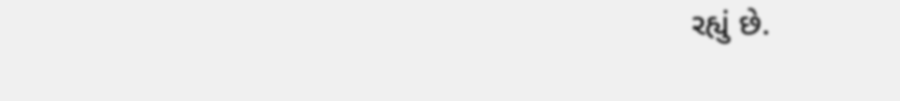રહ્યું છે.